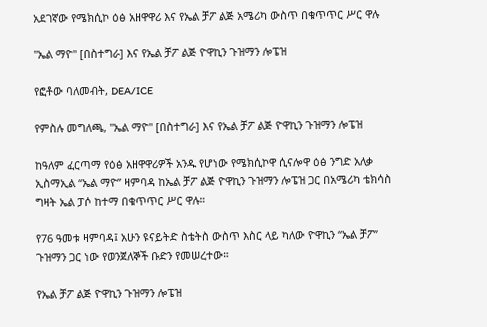አደገኛው የሜክሲኮ ዕፅ አዘዋዋሪ እና የኤል ቻፖ ልጅ አሜሪካ ውስጥ በቁጥጥር ሥር ዋሉ

"ኤል ማዮ" [በስተግራ] እና የኤል ቻፖ ልጅ ዮዋኪን ጉዝማን ሎፔዝ

የፎቶው ባለመብት, DEA/ICE

የምስሉ መግለጫ, "ኤል ማዮ" [በስተግራ] እና የኤል ቻፖ ልጅ ዮዋኪን ጉዝማን ሎፔዝ

ከዓለም ፈርጣማ የዕፅ አዘዋዋሪዎች አንዱ የሆነው የሜክሲኮዋ ሲናሎዋ ዕፅ ንግድ አለቃ ኢስማኢል “ኤል ማዮ” ዛምባዳ ከኤል ቻፖ ልጅ ዮዋኪን ጉዝማን ሎፔዝ ጋር በአሜሪካ ቴክሳስ ግዛት ኤል ፓሶ ከተማ በቁጥጥር ሥር ዋሉ።

የ76 ዓመቱ ዛምባዳ፤ አሁን ዩናይትድ ስቴትስ ውስጥ እስር ላይ ካለው ዮዋኪን “ኤል ቻፖ” ጉዝማን ጋር ነው የወንጀለኞች ቡድን የመሠረተው።

የኤል ቻፖ ልጅ ዮዋኪን ጉዝማን ሎፔዝ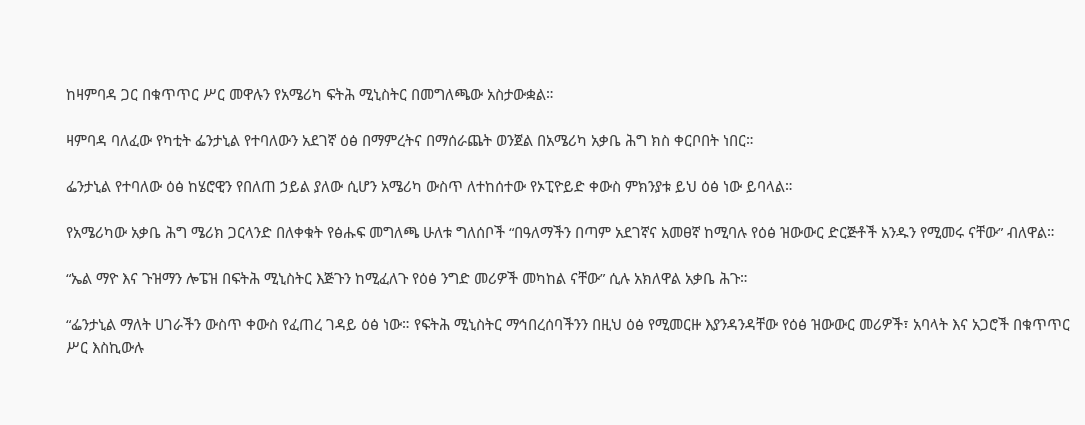ከዛምባዳ ጋር በቁጥጥር ሥር መዋሉን የአሜሪካ ፍትሕ ሚኒስትር በመግለጫው አስታውቋል።

ዛምባዳ ባለፈው የካቲት ፌንታኒል የተባለውን አደገኛ ዕፅ በማምረትና በማሰራጨት ወንጀል በአሜሪካ አቃቤ ሕግ ክስ ቀርቦበት ነበር።

ፌንታኒል የተባለው ዕፅ ከሄሮዊን የበለጠ ኃይል ያለው ሲሆን አሜሪካ ውስጥ ለተከሰተው የኦፒዮይድ ቀውስ ምክንያቱ ይህ ዕፅ ነው ይባላል።

የአሜሪካው አቃቤ ሕግ ሜሪክ ጋርላንድ በለቀቁት የፅሑፍ መግለጫ ሁለቱ ግለሰቦች “በዓለማችን በጣም አደገኛና አመፀኛ ከሚባሉ የዕፅ ዝውውር ድርጅቶች አንዱን የሚመሩ ናቸው” ብለዋል።

“ኤል ማዮ እና ጉዝማን ሎፔዝ በፍትሕ ሚኒስትር እጅጉን ከሚፈለጉ የዕፅ ንግድ መሪዎች መካከል ናቸው” ሲሉ አክለዋል አቃቤ ሕጉ።

“ፌንታኒል ማለት ሀገራችን ውስጥ ቀውስ የፈጠረ ገዳይ ዕፅ ነው። የፍትሕ ሚኒስትር ማኅበረሰባችንን በዚህ ዕፅ የሚመርዙ እያንዳንዳቸው የዕፅ ዝውውር መሪዎች፣ አባላት እና አጋሮች በቁጥጥር ሥር እስኪውሉ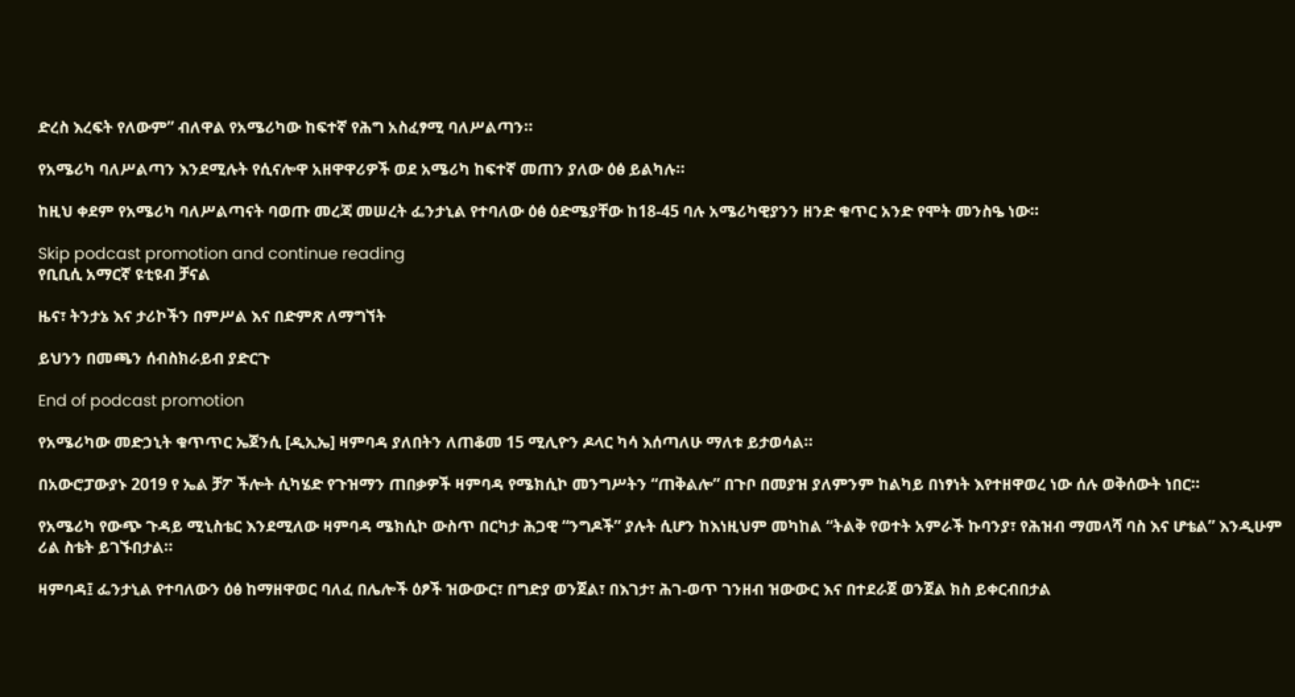ድረስ እረፍት የለውም” ብለዋል የአሜሪካው ከፍተኛ የሕግ አስፈፃሚ ባለሥልጣን።

የአሜሪካ ባለሥልጣን እንደሚሉት የሲናሎዋ አዘዋዋሪዎች ወደ አሜሪካ ከፍተኛ መጠን ያለው ዕፅ ይልካሉ።

ከዚህ ቀደም የአሜሪካ ባለሥልጣናት ባወጡ መረጃ መሠረት ፌንታኒል የተባለው ዕፅ ዕድሜያቸው ከ18-45 ባሉ አሜሪካዊያንን ዘንድ ቁጥር አንድ የሞት መንስዔ ነው።

Skip podcast promotion and continue reading
የቢቢሲ አማርኛ ዩቲዩብ ቻናል

ዜና፣ ትንታኔ እና ታሪኮችን በምሥል እና በድምጽ ለማግኘት

ይህንን በመጫን ሰብስክራይብ ያድርጉ

End of podcast promotion

የአሜሪካው መድኃኒት ቁጥጥር ኤጀንሲ [ዲኢኤ] ዛምባዳ ያለበትን ለጠቆመ 15 ሚሊዮን ዶላር ካሳ እሰጣለሁ ማለቱ ይታወሳል።

በአውሮፓውያኑ 2019 የ ኤል ቻፖ ችሎት ሲካሄድ የጉዝማን ጠበቃዎች ዛምባዳ የሜክሲኮ መንግሥትን “ጠቅልሎ” በጉቦ በመያዝ ያለምንም ከልካይ በነፃነት እየተዘዋወረ ነው ሰሉ ወቅሰውት ነበር።

የአሜሪካ የውጭ ጉዳይ ሚኒስቴር እንደሚለው ዛምባዳ ሜክሲኮ ውስጥ በርካታ ሕጋዊ “ንግዶች” ያሉት ሲሆን ከእነዚህም መካከል “ትልቅ የወተት አምራች ኩባንያ፣ የሕዝብ ማመላሻ ባስ እና ሆቴል” እንዲሁም ሪል ስቴት ይገኙበታል።

ዛምባዳ፤ ፌንታኒል የተባለውን ዕፅ ከማዘዋወር ባለፈ በሌሎች ዕፆች ዝውውር፣ በግድያ ወንጀል፣ በእገታ፣ ሕገ-ወጥ ገንዘብ ዝውውር እና በተደራጀ ወንጀል ክስ ይቀርብበታል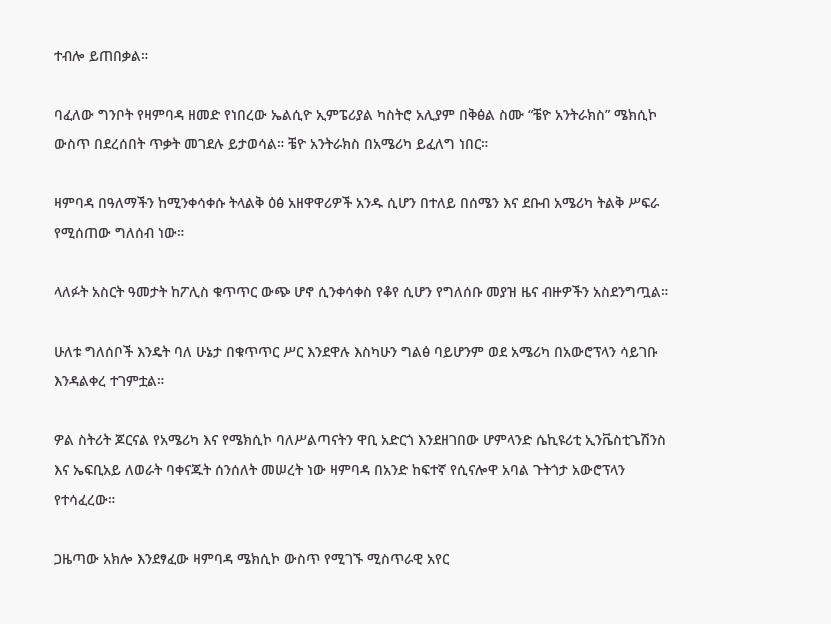ተብሎ ይጠበቃል።

ባፈለው ግንቦት የዛምባዳ ዘመድ የነበረው ኤልሲዮ ኢምፔሪያል ካስትሮ አሊያም በቅፅል ስሙ “ቼዮ አንትራክስ” ሜክሲኮ ውስጥ በደረሰበት ጥቃት መገደሉ ይታወሳል። ቼዮ አንትራክስ በአሜሪካ ይፈለግ ነበር።

ዛምባዳ በዓለማችን ከሚንቀሳቀሱ ትላልቅ ዕፅ አዘዋዋሪዎች አንዱ ሲሆን በተለይ በሰሜን እና ደቡብ አሜሪካ ትልቅ ሥፍራ የሚሰጠው ግለሰብ ነው።

ላለፉት አስርት ዓመታት ከፖሊስ ቁጥጥር ውጭ ሆኖ ሲንቀሳቀስ የቆየ ሲሆን የግለሰቡ መያዝ ዜና ብዙዎችን አስደንግጧል።

ሁለቱ ግለሰቦች እንዴት ባለ ሁኔታ በቁጥጥር ሥር እንደዋሉ እስካሁን ግልፅ ባይሆንም ወደ አሜሪካ በአውሮፕላን ሳይገቡ እንዳልቀረ ተገምቷል።

ዎል ስትሪት ጆርናል የአሜሪካ እና የሜክሲኮ ባለሥልጣናትን ዋቢ አድርጎ እንደዘገበው ሆምላንድ ሴኪዩሪቲ ኢንቬስቲጌሽንስ እና ኤፍቢአይ ለወራት ባቀናጁት ሰንሰለት መሠረት ነው ዛምባዳ በአንድ ከፍተኛ የሲናሎዋ አባል ጉትጎታ አውሮፕላን የተሳፈረው።

ጋዜጣው አክሎ እንደፃፈው ዛምባዳ ሜክሲኮ ውስጥ የሚገኙ ሚስጥራዊ አየር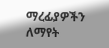ማረፊያዎችን ለማየት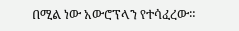በሚል ነው አውሮፕላን የተሳፈረው።